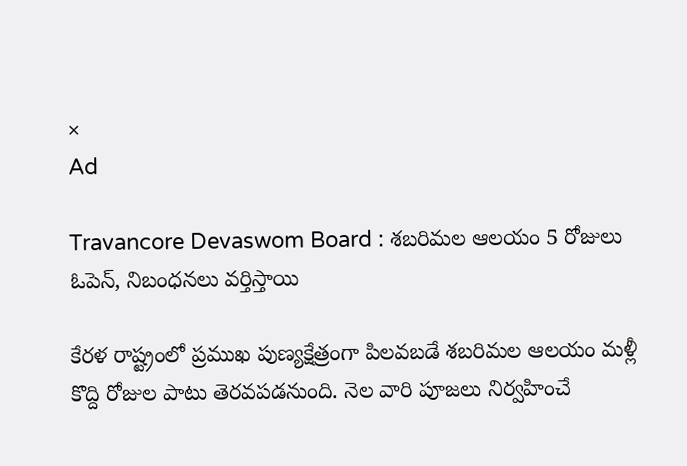×
Ad

Travancore Devaswom Board : శబరిమల ఆలయం 5 రోజులు ఓపెన్, నిబంధనలు వర్తిస్తాయి

కేరళ రాష్ట్రంలో ప్రముఖ పుణ్యక్షేత్రంగా పిలవబడే శబరిమల ఆలయం మళ్లీ కొద్ది రోజుల పాటు తెరవపడనుంది. నెల వారి పూజలు నిర్వహించే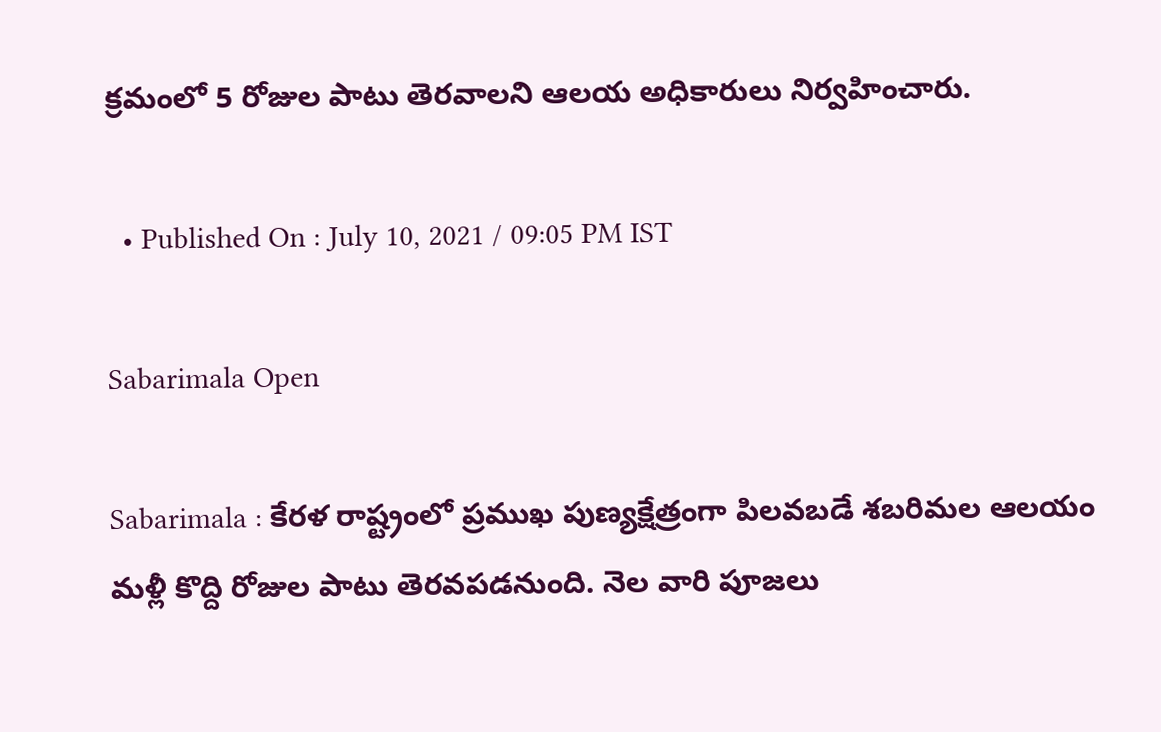క్రమంలో 5 రోజుల పాటు తెరవాలని ఆలయ అధికారులు నిర్వహించారు.

  • Published On : July 10, 2021 / 09:05 PM IST

Sabarimala Open

Sabarimala : కేరళ రాష్ట్రంలో ప్రముఖ పుణ్యక్షేత్రంగా పిలవబడే శబరిమల ఆలయం మళ్లీ కొద్ది రోజుల పాటు తెరవపడనుంది. నెల వారి పూజలు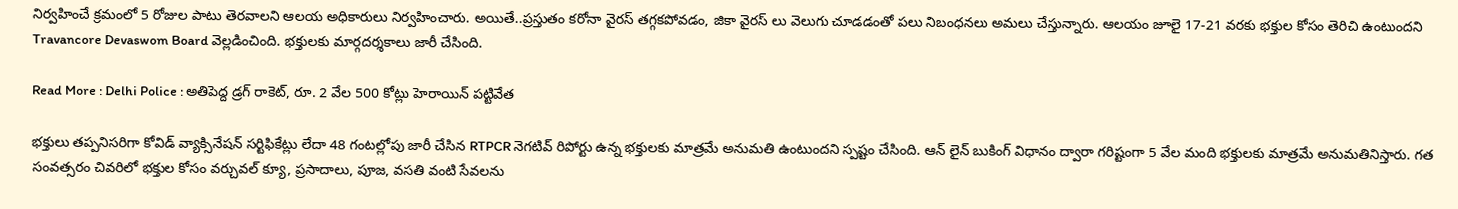నిర్వహించే క్రమంలో 5 రోజుల పాటు తెరవాలని ఆలయ అధికారులు నిర్వహించారు. అయితే..ప్రస్తుతం కరోనా వైరస్ తగ్గకపోవడం, జికా వైరస్ లు వెలుగు చూడడంతో పలు నిబంధనలు అమలు చేస్తున్నారు. ఆలయం జూలై 17-21 వరకు భక్తుల కోసం తెరిచి ఉంటుందని Travancore Devaswom Board వెల్లడించింది. భక్తులకు మార్గదర్శకాలు జారీ చేసింది.

Read More : Delhi Police : అతిపెద్ద డ్రగ్ రాకెట్, రూ. 2 వేల 500 కోట్లు హెరాయిన్ పట్టివేత

భక్తులు తప్పనిసరిగా కోవిడ్ వ్యాక్సినేషన్ సర్టిఫికేట్లు లేదా 48 గంటల్లోపు జారీ చేసిన RTPCR నెగటివ్ రిపోర్టు ఉన్న భక్తులకు మాత్రమే అనుమతి ఉంటుందని స్పష్టం చేసింది. ఆన్ లైన్ బుకింగ్ విధానం ద్వారా గరిష్టంగా 5 వేల మంది భక్తులకు మాత్రమే అనుమతినిస్తారు. గత సంవత్సరం చివరిలో భక్తుల కోసం వర్చువల్ క్యూ, ప్రసాదాలు, పూజ, వసతి వంటి సేవలను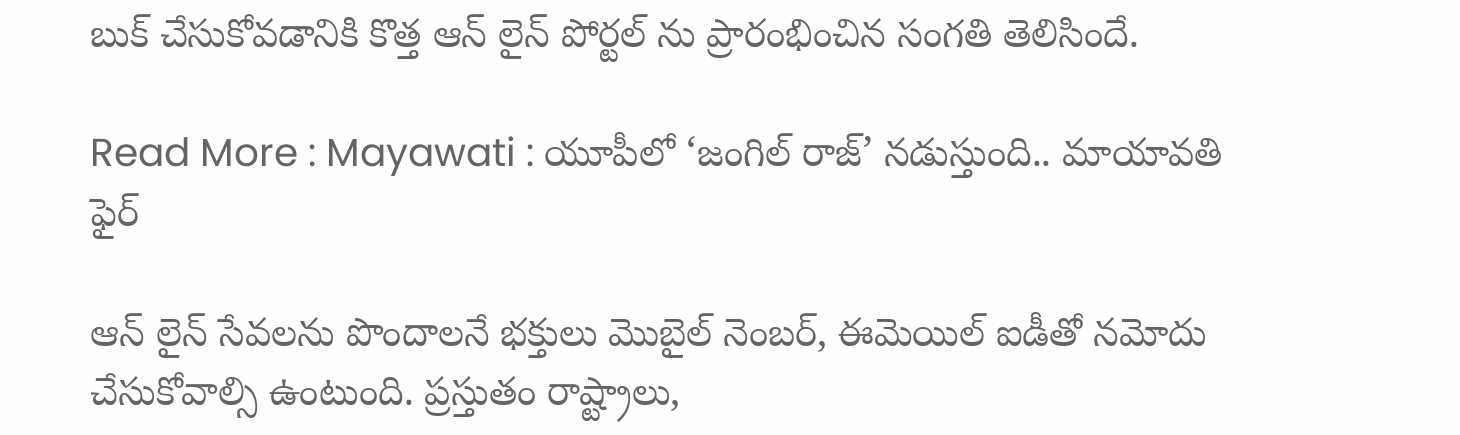బుక్ చేసుకోవడానికి కొత్త ఆన్ లైన్ పోర్టల్ ను ప్రారంభించిన సంగతి తెలిసిందే.

Read More : Mayawati : యూపీలో ‘జంగిల్ రాజ్’ న‌డుస్తుంది.. మాయావతి ఫైర్

ఆన్ లైన్ సేవలను పొందాలనే భక్తులు మొబైల్ నెంబర్, ఈమెయిల్ ఐడీతో నమోదు చేసుకోవాల్సి ఉంటుంది. ప్రస్తుతం రాష్ట్రాలు,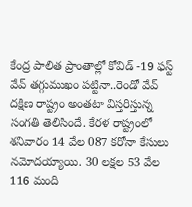కేంద్ర పాలిత ప్రాంతాల్లో కోవిడ్ -19 ఫస్ట్ వేవ్ తగ్గుముఖం పట్టినా..రెండో వేవ్ దక్షిణ రాష్ట్రం అంతటా విస్తరిస్తున్న సంగతి తెలిసిందే. కేరళ రాష్ట్రంలో శనివారం 14 వేల 087 కరోనా కేసులు నమోదయ్యాయి. 30 లక్షల 53 వేల 116 మంది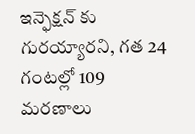ఇన్ఫెక్షన్ కు గురయ్యారని, గత 24 గంటల్లో 109 మరణాలు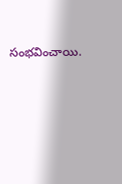సంభవించాయి.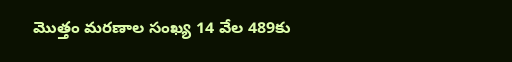మొత్తం మరణాల సంఖ్య 14 వేల 489కు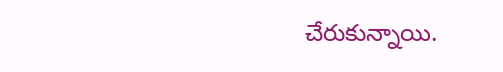చేరుకున్నాయి.